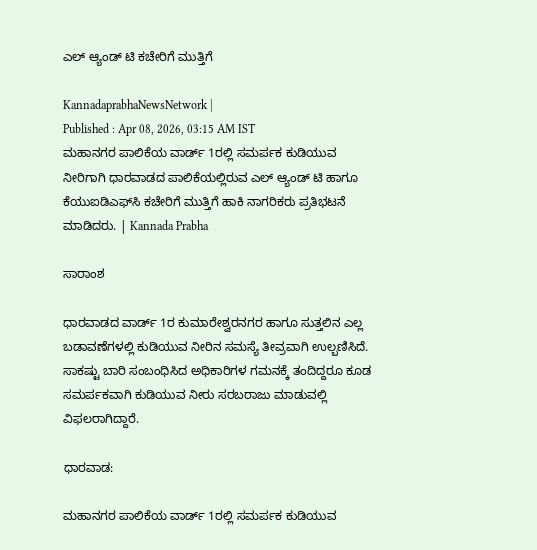ಎಲ್‌ ಆ್ಯಂಡ್‌ ಟಿ ಕಚೇರಿಗೆ ಮುತ್ತಿಗೆ

KannadaprabhaNewsNetwork |
Published : Apr 08, 2026, 03:15 AM IST
ಮಹಾನಗರ ಪಾಲಿಕೆಯ ವಾರ್ಡ್‌ 1ರಲ್ಲಿ ಸಮರ್ಪಕ ಕುಡಿಯುವ ನೀರಿಗಾಗಿ ಧಾರವಾಡದ ಪಾಲಿಕೆಯಲ್ಲಿರುವ ಎಲ್‌ ಆ್ಯಂಡ್‌ ಟಿ ಹಾಗೂ ಕೆಯುಐಡಿಎಫ್‌ಸಿ ಕಚೇರಿಗೆ ಮುತ್ತಿಗೆ ಹಾಕಿ ನಾಗರಿಕರು ಪ್ರತಿಭಟನೆ ಮಾಡಿದರು. | Kannada Prabha

ಸಾರಾಂಶ

ಧಾರವಾಡದ ವಾರ್ಡ್ 1ರ ಕುಮಾರೇಶ್ವರನಗರ ಹಾಗೂ ಸುತ್ತಲಿನ ಎಲ್ಲ ಬಡಾವಣೆಗಳಲ್ಲಿ ಕುಡಿಯುವ ನೀರಿನ ಸಮಸ್ಯೆ ತೀವ್ರವಾಗಿ ಉಲ್ಬಣಿಸಿದೆ. ಸಾಕಷ್ಟು ಬಾರಿ ಸಂಬಂಧಿಸಿದ ಅಧಿಕಾರಿಗಳ ಗಮನಕ್ಕೆ ತಂದಿದ್ದರೂ ಕೂಡ ಸಮರ್ಪಕವಾಗಿ ಕುಡಿಯುವ ನೀರು ಸರಬರಾಜು ಮಾಡುವಲ್ಲಿ ವಿಫಲರಾಗಿದ್ದಾರೆ.

ಧಾರವಾಡ:

ಮಹಾನಗರ ಪಾಲಿಕೆಯ ವಾರ್ಡ್‌ 1ರಲ್ಲಿ ಸಮರ್ಪಕ ಕುಡಿಯುವ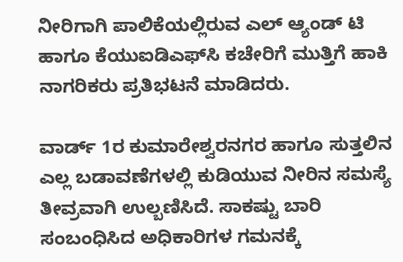ನೀರಿಗಾಗಿ ಪಾಲಿಕೆಯಲ್ಲಿರುವ ಎಲ್‌ ಆ್ಯಂಡ್‌ ಟಿ ಹಾಗೂ ಕೆಯುಐಡಿಎಫ್‌ಸಿ ಕಚೇರಿಗೆ ಮುತ್ತಿಗೆ ಹಾಕಿ ನಾಗರಿಕರು ಪ್ರತಿಭಟನೆ ಮಾಡಿದರು.

ವಾರ್ಡ್ 1ರ ಕುಮಾರೇಶ್ವರನಗರ ಹಾಗೂ ಸುತ್ತಲಿನ ಎಲ್ಲ ಬಡಾವಣೆಗಳಲ್ಲಿ ಕುಡಿಯುವ ನೀರಿನ ಸಮಸ್ಯೆ ತೀವ್ರವಾಗಿ ಉಲ್ಬಣಿಸಿದೆ. ಸಾಕಷ್ಟು ಬಾರಿ ಸಂಬಂಧಿಸಿದ ಅಧಿಕಾರಿಗಳ ಗಮನಕ್ಕೆ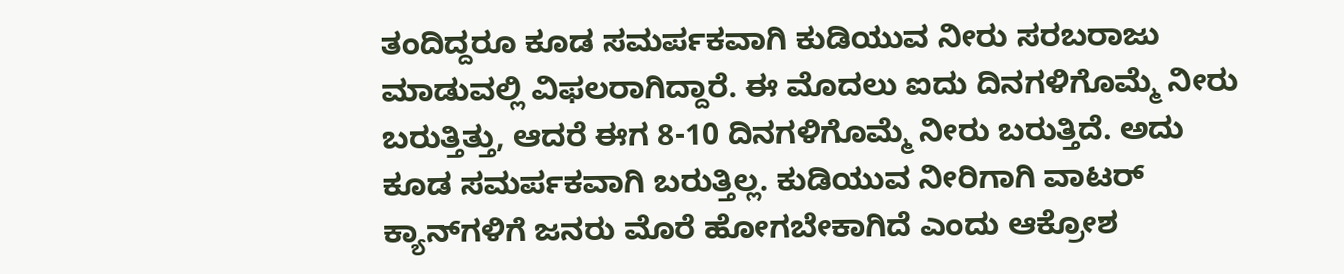ತಂದಿದ್ದರೂ ಕೂಡ ಸಮರ್ಪಕವಾಗಿ ಕುಡಿಯುವ ನೀರು ಸರಬರಾಜು ಮಾಡುವಲ್ಲಿ ವಿಫಲರಾಗಿದ್ದಾರೆ. ಈ ಮೊದಲು ಐದು ದಿನಗಳಿಗೊಮ್ಮೆ ನೀರು ಬರುತ್ತಿತ್ತು, ಆದರೆ ಈಗ 8-10 ದಿನಗಳಿಗೊಮ್ಮೆ ನೀರು ಬರುತ್ತಿದೆ. ಅದು ಕೂಡ ಸಮರ್ಪಕವಾಗಿ ಬರುತ್ತಿಲ್ಲ. ಕುಡಿಯುವ ನೀರಿಗಾಗಿ ವಾಟರ್ ಕ್ಯಾನ್‌ಗಳಿಗೆ ಜನರು ಮೊರೆ ಹೋಗಬೇಕಾಗಿದೆ ಎಂದು ಆಕ್ರೋಶ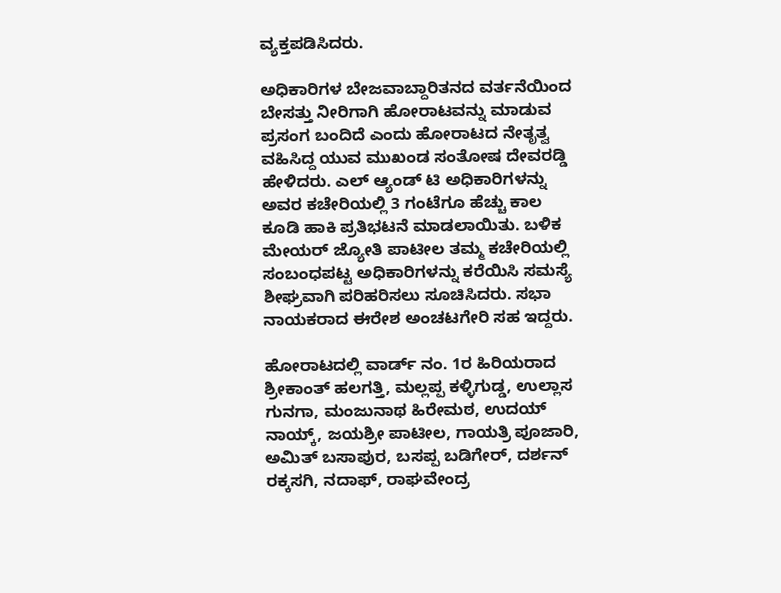ವ್ಯಕ್ತಪಡಿಸಿದರು.

ಅಧಿಕಾರಿಗಳ ಬೇಜವಾಬ್ದಾರಿತನದ ವರ್ತನೆಯಿಂದ ಬೇಸತ್ತು ನೀರಿಗಾಗಿ ಹೋರಾಟವನ್ನು ಮಾಡುವ ಪ್ರಸಂಗ ಬಂದಿದೆ ಎಂದು ಹೋರಾಟದ ನೇತೃತ್ವ ವಹಿಸಿದ್ದ ಯುವ ಮುಖಂಡ ಸಂತೋಷ ದೇವರಡ್ಡಿ ಹೇಳಿದರು. ಎಲ್‌ ಆ್ಯಂಡ್ ಟಿ ಅಧಿಕಾರಿಗಳನ್ನು ಅವರ ಕಚೇರಿಯಲ್ಲಿ 3 ಗಂಟೆಗೂ ಹೆಚ್ಚು ಕಾಲ ಕೂಡಿ ಹಾಕಿ ಪ್ರತಿಭಟನೆ ಮಾಡಲಾಯಿತು. ಬಳಿಕ ಮೇಯರ್‌ ಜ್ಯೋತಿ ಪಾಟೀಲ ತಮ್ಮ ಕಚೇರಿಯಲ್ಲಿ ಸಂಬಂಧಪಟ್ಟ ಅಧಿಕಾರಿಗಳನ್ನು ಕರೆಯಿಸಿ ಸಮಸ್ಯೆ ಶೀಘ್ರವಾಗಿ ಪರಿಹರಿಸಲು ಸೂಚಿಸಿದರು. ಸಭಾ ನಾಯಕರಾದ ಈರೇಶ ಅಂಚಟಗೇರಿ ಸಹ ಇದ್ದರು.

ಹೋರಾಟದಲ್ಲಿ ವಾರ್ಡ್ ನಂ. 1ರ ಹಿರಿಯರಾದ ಶ್ರೀಕಾಂತ್ ಹಲಗತ್ತಿ, ಮಲ್ಲಪ್ಪ ಕಳ್ಳಿಗುಡ್ಡ, ಉಲ್ಲಾಸ ಗುನಗಾ, ಮಂಜುನಾಥ ಹಿರೇಮಠ, ಉದಯ್ ನಾಯ್ಕ್, ಜಯಶ್ರೀ ಪಾಟೀಲ, ಗಾಯತ್ರಿ ಪೂಜಾರಿ, ಅಮಿತ್ ಬಸಾಪುರ, ಬಸಪ್ಪ ಬಡಿಗೇರ್, ದರ್ಶನ್ ರಕ್ಕಸಗಿ, ನದಾಫ್, ರಾಘವೇಂದ್ರ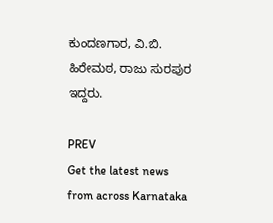ಕುಂದಣಗಾರ, ವಿ.ಬಿ. ಹಿರೇಮಠ, ರಾಜು ಸುರಪುರ ಇದ್ದರು.

PREV
Get the latest news from across Karnataka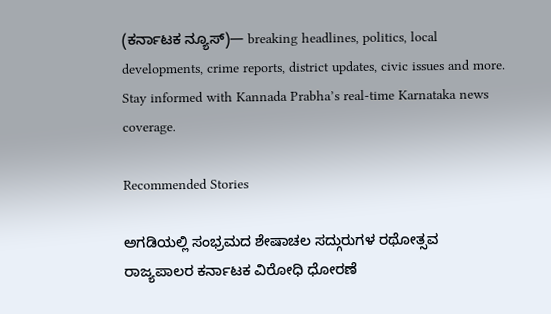(ಕರ್ನಾಟಕ ನ್ಯೂಸ್)— breaking headlines, politics, local developments, crime reports, district updates, civic issues and more. Stay informed with Kannada Prabha’s real‑time Karnataka news coverage.

Recommended Stories

ಅಗಡಿಯಲ್ಲಿ ಸಂಭ್ರಮದ ಶೇಷಾಚಲ ಸದ್ಗುರುಗಳ ರಥೋತ್ಸವ
ರಾಜ್ಯಪಾಲರ ಕರ್ನಾಟಕ ವಿರೋಧಿ ಧೋರಣೆ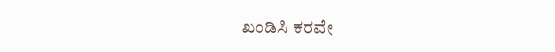ಖಂಡಿಸಿ ಕರವೇ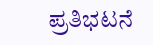ಪ್ರತಿಭಟನೆ